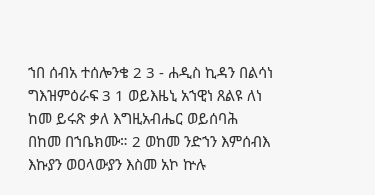ኀበ ሰብአ ተሰሎንቄ 2 3 - ሐዲስ ኪዳን በልሳነ ግእዝምዕራፍ 3 1 ወይእዜኒ አኀዊነ ጸልዩ ለነ ከመ ይሩጽ ቃለ እግዚአብሔር ወይሰባሕ በከመ በኀቤክሙ። 2 ወከመ ንድኀን እምሰብእ እኩያን ወዐላውያን እስመ አኮ ኵሉ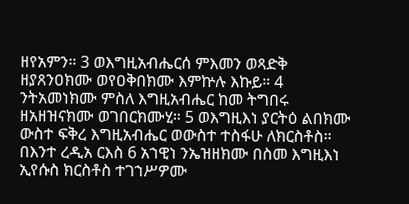ዘየአምን። 3 ወእግዚአብሔርሰ ምእመን ወጻድቅ ዘያጸንዐክሙ ወየዐቅበክሙ እምኵሉ እኩይ። 4 ንትአመነክሙ ምስለ እግዚአብሔር ከመ ትግበሩ ዘአዘዝናክሙ ወገበርክሙሂ። 5 ወእግዚእነ ያርትዕ ልበክሙ ውስተ ፍቅረ እግዚአብሔር ወውስተ ተስፋሁ ለክርስቶስ። በእንተ ረዲአ ርእስ 6 አኀዊነ ንኤዝዘክሙ በስመ እግዚእነ ኢየሱስ ክርስቶስ ተገኀሥዎሙ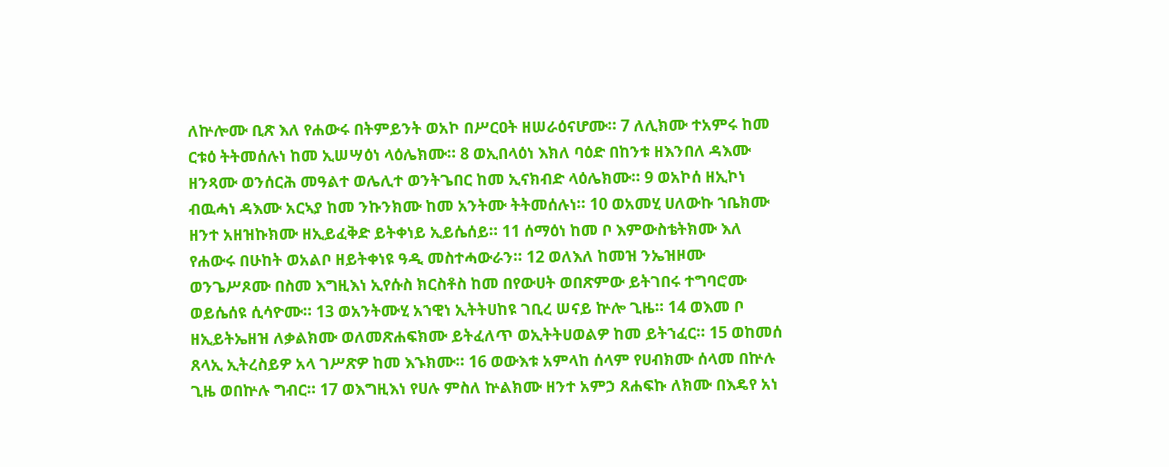ለኵሎሙ ቢጽ እለ የሐውሩ በትምይንት ወአኮ በሥርዐት ዘሠራዕናሆሙ። 7 ለሊክሙ ተአምሩ ከመ ርቱዕ ትትመሰሉነ ከመ ኢሠሣዕነ ላዕሌክሙ። 8 ወኢበላዕነ እክለ ባዕድ በከንቱ ዘእንበለ ዳእሙ ዘንጻሙ ወንሰርሕ መዓልተ ወሌሊተ ወንትጌበር ከመ ኢናክብድ ላዕሌክሙ። 9 ወአኮሰ ዘኢኮነ ብዉሓነ ዳእሙ አርኣያ ከመ ንኩንክሙ ከመ አንትሙ ትትመሰሉነ። 10 ወአመሂ ሀለውኩ ኀቤክሙ ዘንተ አዘዝኩክሙ ዘኢይፈቅድ ይትቀነይ ኢይሴሰይ። 11 ሰማዕነ ከመ ቦ እምውስቴትክሙ እለ የሐውሩ በሁከት ወአልቦ ዘይትቀነዩ ዓዲ መስተሓውራን። 12 ወለእለ ከመዝ ንኤዝዞሙ ወንጌሥጾሙ በስመ እግዚእነ ኢየሱስ ክርስቶስ ከመ በየውሀት ወበጽምው ይትገበሩ ተግባሮሙ ወይሴሰዩ ሲሳዮሙ። 13 ወአንትሙሂ አኀዊነ ኢትትሀከዩ ገቢረ ሠናይ ኵሎ ጊዜ። 14 ወእመ ቦ ዘኢይትኤዘዝ ለቃልክሙ ወለመጽሐፍክሙ ይትፈለጥ ወኢትትሀወልዎ ከመ ይትኀፈር። 15 ወከመሰ ጸላኢ ኢትረስይዎ አላ ገሥጽዎ ከመ እኁክሙ። 16 ወውእቱ አምላከ ሰላም የሀብክሙ ሰላመ በኵሉ ጊዜ ወበኵሉ ግብር። 17 ወእግዚእነ የሀሉ ምስለ ኵልክሙ ዘንተ አምኃ ጸሐፍኩ ለክሙ በእዴየ አነ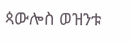ጳውሎስ ወዝንቱ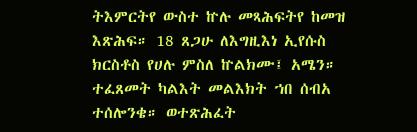ትእምርትየ ውስተ ኵሉ መጻሕፍትየ ከመዝ እጽሕፍ። 18 ጸጋሁ ለእግዚእነ ኢየሱስ ክርስቶስ የሀሉ ምስለ ኵልክሙ፤ አሜን። ተፈጸመት ካልእት መልእክት ኀበ ሰብአ ተሰሎንቄ። ወተጽሕፈት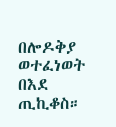በሎዶቅያ ወተፈነወት በእደ ጢኪቆስ።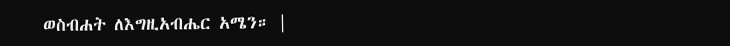ወስብሐት ለእግዚአብሔር አሜን። |